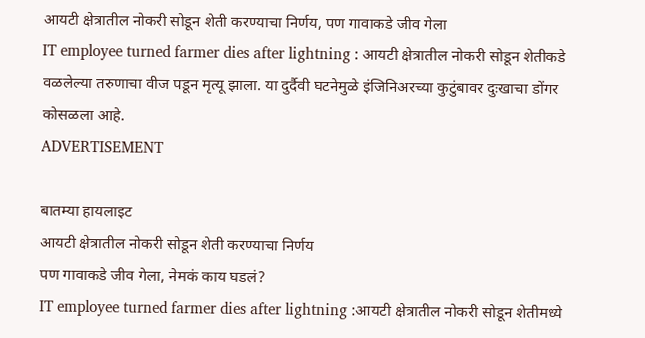आयटी क्षेत्रातील नोकरी सोडून शेती करण्याचा निर्णय, पण गावाकडे जीव गेला
IT employee turned farmer dies after lightning : आयटी क्षेत्रातील नोकरी सोडून शेतीकडे वळलेल्या तरुणाचा वीज पडून मृत्यू झाला. या दुर्दैवी घटनेमुळे इंजिनिअरच्या कुटुंबावर दुःखाचा डोंगर कोसळला आहे.
ADVERTISEMENT

बातम्या हायलाइट
आयटी क्षेत्रातील नोकरी सोडून शेती करण्याचा निर्णय
पण गावाकडे जीव गेला, नेमकं काय घडलं?
IT employee turned farmer dies after lightning :आयटी क्षेत्रातील नोकरी सोडून शेतीमध्ये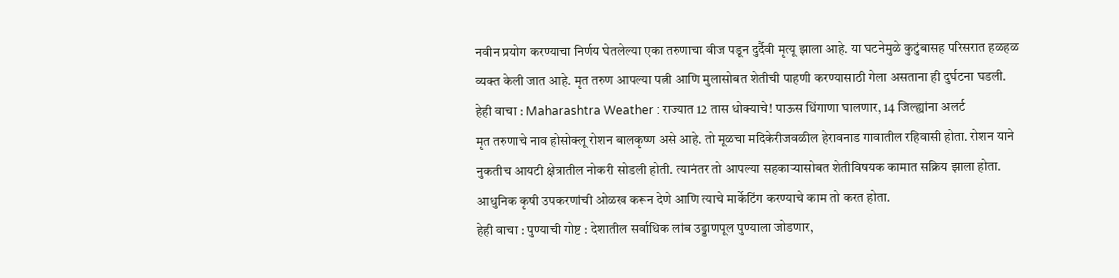नवीन प्रयोग करण्याचा निर्णय घेतलेल्या एका तरुणाचा वीज पडून दुर्दैवी मृत्यू झाला आहे. या घटनेमुळे कुटुंबासह परिसरात हळहळ व्यक्त केली जात आहे. मृत तरुण आपल्या पत्नी आणि मुलासोबत शेतीची पाहणी करण्यासाठी गेला असताना ही दुर्घटना घडली.
हेही वाचा : Maharashtra Weather : राज्यात 12 तास धोक्याचे! पाऊस धिंगाणा घालणार, 14 जिल्ह्यांना अलर्ट
मृत तरुणाचे नाव होसोक्लू रोशन बालकृष्ण असे आहे. तो मूळचा मदिकेरीजवळील हेरावनाड गावातील रहिवासी होता. रोशन याने नुकतीच आयटी क्षेत्रातील नोकरी सोडली होती. त्यानंतर तो आपल्या सहकाऱ्यासोबत शेतीविषयक कामात सक्रिय झाला होता. आधुनिक कृषी उपकरणांची ओळख करून देणे आणि त्याचे मार्केटिंग करण्याचे काम तो करत होता.
हेही वाचा : पुण्याची गोष्ट : देशातील सर्वाधिक लांब उड्डाणपूल पुण्याला जोडणार,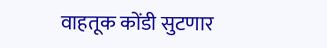वाहतूक कोंडी सुटणार